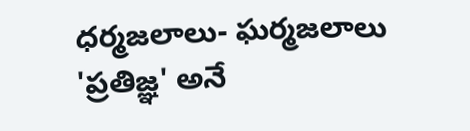ధర్మజలాలు- ఘర్మజలాలు
'ప్రతిజ్ఞ' అనే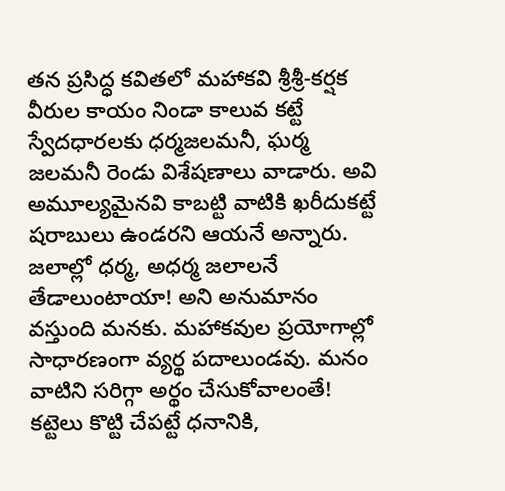తన ప్రసిద్ధ కవితలో మహాకవి శ్రీశ్రీ-కర్షక వీరుల కాయం నిండా కాలువ కట్టే స్వేదధారలకు ధర్మజలమనీ, ఘర్మ జలమనీ రెండు విశేషణాలు వాడారు. అవి అమూల్యమైనవి కాబట్టి వాటికి ఖరీదుకట్టే షరాబులు ఉండరని ఆయనే అన్నారు.
జలాల్లో ధర్మ, అధర్మ జలాలనే తేడాలుంటాయా! అని అనుమానం వస్తుంది మనకు. మహాకవుల ప్రయోగాల్లో సాధారణంగా వ్యర్థ పదాలుండవు. మనం వాటిని సరిగ్గా అర్థం చేసుకోవాలంతే! కట్టెలు కొట్టి చేపట్టే ధనానికి,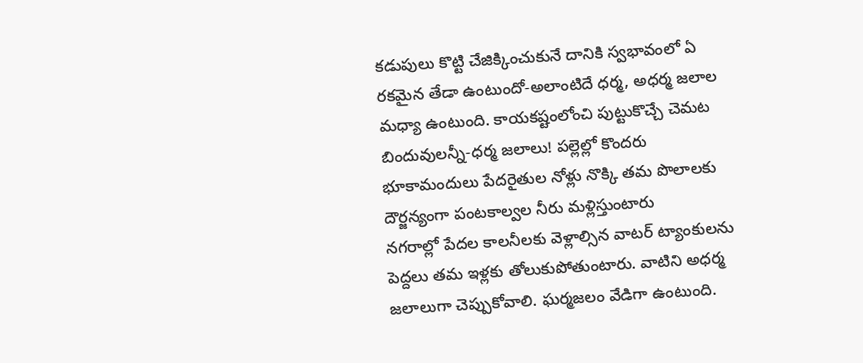కడుపులు కొట్టి చేజిక్కించుకునే దానికి స్వభావంలో ఏ రకమైన తేడా ఉంటుందో-అలాంటిదే ధర్మ, అధర్మ జలాల మధ్యా ఉంటుంది. కాయకష్టంలోంచి పుట్టుకొచ్చే చెమట బిందువులన్నీ-ధర్మ జలాలు! పల్లెల్లో కొందరు భూకామందులు పేదరైతుల నోళ్లు నొక్కి తమ పొలాలకు దౌర్జన్యంగా పంటకాల్వల నీరు మళ్లిస్తుంటారు
నగరాల్లో పేదల కాలనీలకు వెళ్లాల్సిన వాటర్ ట్యాంకులను పెద్దలు తమ ఇళ్లకు తోలుకుపోతుంటారు. వాటిని అధర్మ జలాలుగా చెప్పుకోవాలి. ఘర్మజలం వేడిగా ఉంటుంది.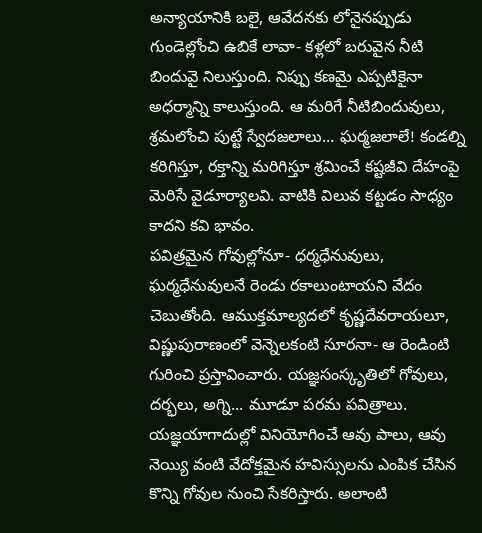అన్యాయానికి బలై, ఆవేదనకు లోనైనప్పుడు గుండెల్లోంచి ఉబికే లావా- కళ్లలో బరువైన నీటి బిందువై నిలుస్తుంది. నిప్పు కణమై ఎప్పటికైనా అధర్మాన్ని కాలుస్తుంది. ఆ మరిగే నీటిబిందువులు, శ్రమలోంచి పుట్టే స్వేదజలాలు... ఘర్మజలాలే! కండల్ని కరిగిస్తూ, రక్తాన్ని మరిగిస్తూ శ్రమించే కష్టజీవి దేహంపై మెరిసే వైడూర్యాలవి. వాటికి విలువ కట్టడం సాధ్యం కాదని కవి భావం.
పవిత్రమైన గోవుల్లోనూ- ధర్మధేనువులు, ఘర్మధేనువులనే రెండు రకాలుంటాయని వేదం చెబుతోంది. ఆముక్తమాల్యదలో కృష్ణదేవరాయలూ, విష్ణుపురాణంలో వెన్నెలకంటి సూరనా- ఆ రెండింటి గురించి ప్రస్తావించారు. యజ్ఞసంస్కృతిలో గోవులు, దర్భలు, అగ్ని... మూడూ పరమ పవిత్రాలు. యజ్ఞయాగాదుల్లో వినియోగించే ఆవు పాలు, ఆవు నెయ్యి వంటి వేదోక్తమైన హవిస్సులను ఎంపిక చేసిన కొన్ని గోవుల నుంచి సేకరిస్తారు. అలాంటి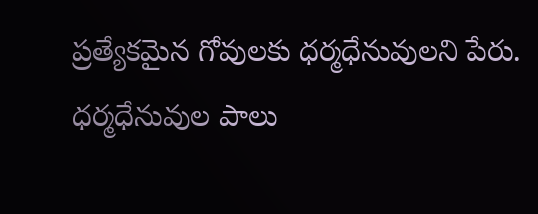ప్రత్యేకమైన గోవులకు ధర్మధేనువులని పేరు. ధర్మధేనువుల పాలు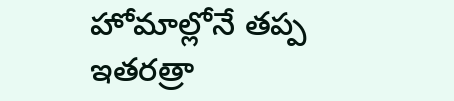హోమాల్లోనే తప్ప ఇతరత్రా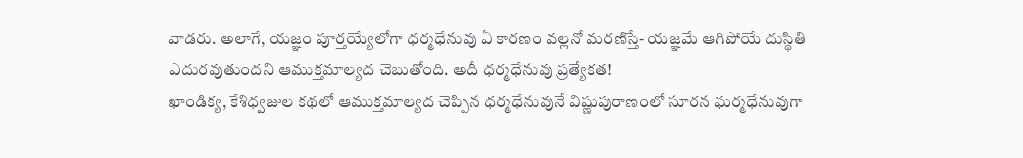వాడరు. అలాగే, యజ్ఞం పూర్తయ్యేలోగా ధర్మధేనువు ఏ కారణం వల్లనో మరణిస్తే- యజ్ఞమే ఆగిపోయే దుస్థితి ఎదురవుతుందని ఆముక్తమాల్యద చెబుతోంది. అదీ ధర్మధేనువు ప్రత్యేకత!
ఖాండిక్య, కేశిధ్వజుల కథలో ఆముక్తమాల్యద చెప్పిన ధర్మధేనువునే విష్ణుపురాణంలో సూరన ఘర్మధేనువుగా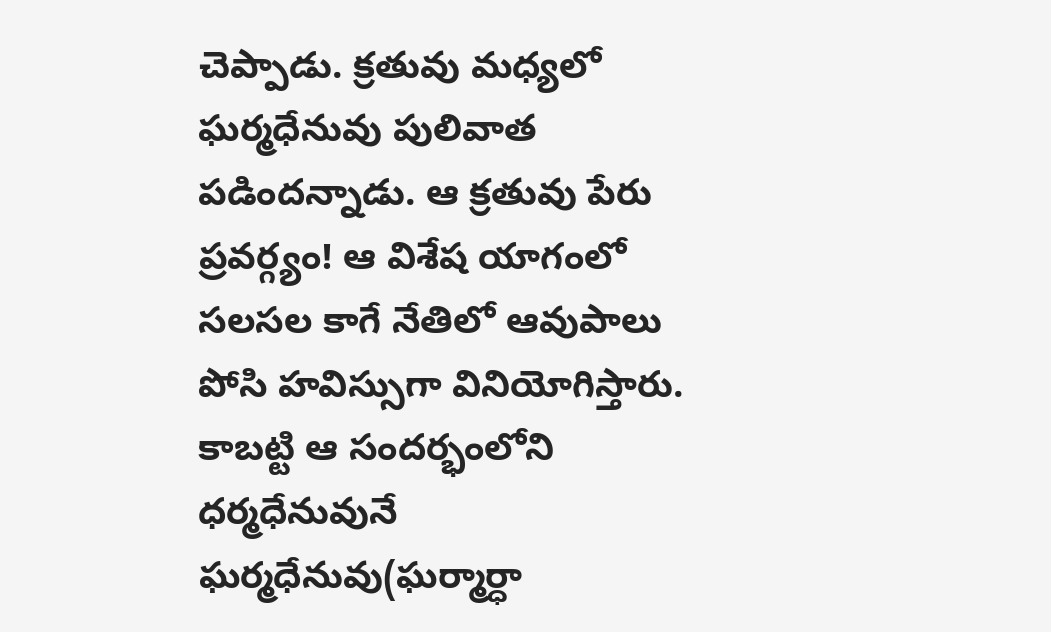చెప్పాడు. క్రతువు మధ్యలో ఘర్మధేనువు పులివాత పడిందన్నాడు. ఆ క్రతువు పేరు ప్రవర్గ్యం! ఆ విశేష యాగంలో సలసల కాగే నేతిలో ఆవుపాలు పోసి హవిస్సుగా వినియోగిస్తారు. కాబట్టి ఆ సందర్భంలోని ధర్మధేనువునే ఘర్మధేనువు(ఘర్మార్ధా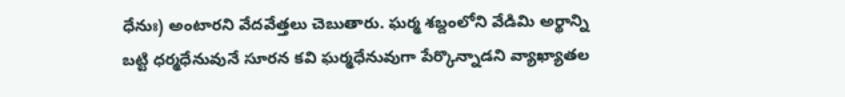ధేనుః) అంటారని వేదవేత్తలు చెబుతారు. ఘర్మ శబ్దంలోని వేడిమి అర్థాన్ని బట్టి ధర్మధేనువునే సూరన కవి ఘర్మధేనువుగా పేర్కొన్నాడని వ్యాఖ్యాతల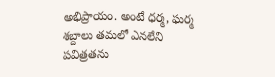అభిప్రాయం. అంటే ధర్మ, ఘర్మ శబ్దాలు తమలో ఎనలేని పవిత్రతను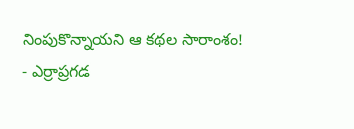నింపుకొన్నాయని ఆ కథల సారాంశం!
- ఎర్రాప్రగడ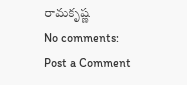రామకృష్ణ
No comments:
Post a Comment